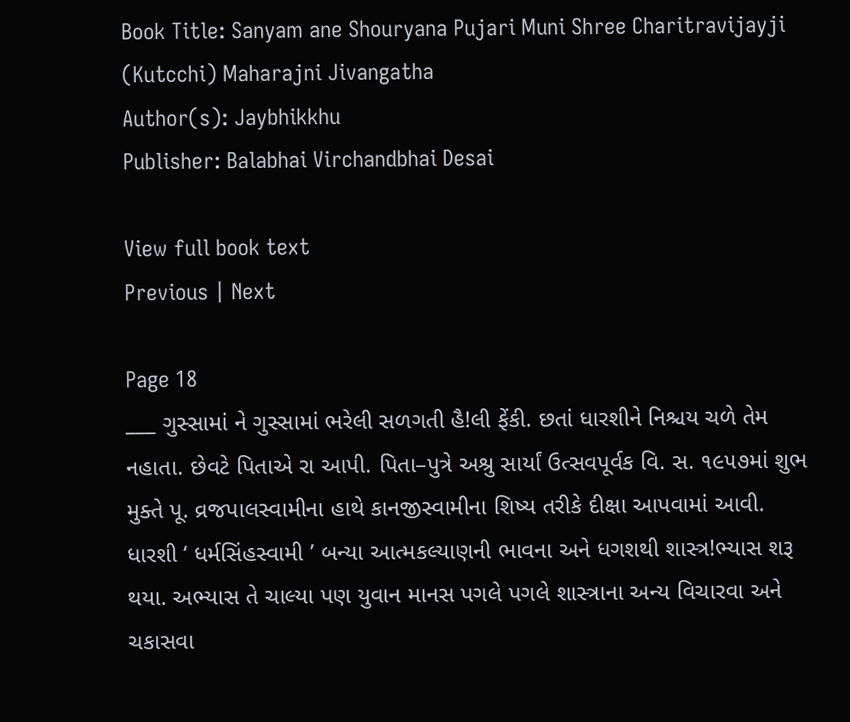Book Title: Sanyam ane Shouryana Pujari Muni Shree Charitravijayji (Kutcchi) Maharajni Jivangatha
Author(s): Jaybhikkhu
Publisher: Balabhai Virchandbhai Desai

View full book text
Previous | Next

Page 18
___ ગુસ્સામાં ને ગુસ્સામાં ભરેલી સળગતી હૈ!લી ફેંકી. છતાં ધારશીને નિશ્ચય ચળે તેમ નહાતા. છેવટે પિતાએ રા આપી. પિતા–પુત્રે અશ્રુ સાર્યાં ઉત્સવપૂર્વક વિ. સ. ૧૯૫૭માં શુભ મુક્તે પૂ. વ્રજપાલસ્વામીના હાથે કાનજીસ્વામીના શિષ્ય તરીકે દીક્ષા આપવામાં આવી. ધારશી ‘ ધર્મસિંહસ્વામી ’ બન્યા આત્મકલ્યાણની ભાવના અને ધગશથી શાસ્ત્ર!ભ્યાસ શરૂ થયા. અભ્યાસ તે ચાલ્યા પણ યુવાન માનસ પગલે પગલે શાસ્ત્રાના અન્ય વિચારવા અને ચકાસવા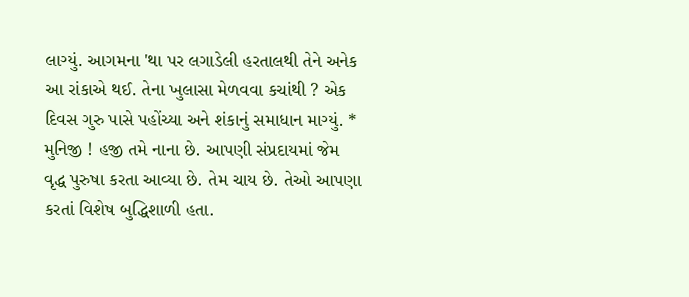લાગ્યું. આગમના 'થા પર લગાડેલી હરતાલથી તેને અનેક આ રાંકાએ થઈ. તેના ખુલાસા મેળવવા કચાંથી ? એક દિવસ ગુરુ પાસે પહોંચ્યા અને શંકાનું સમાધાન માગ્યું. * મુનિજી ! હજી તમે નાના છે. આપણી સંપ્રદાયમાં જેમ વૃદ્ધ પુરુષા કરતા આવ્યા છે. તેમ ચાય છે. તેઓ આપણા કરતાં વિશેષ બુદ્ધિશાળી હતા.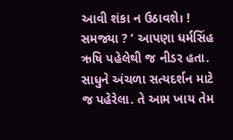આવી શંકા ન ઉઠાવશે। ! સમજ્યા ? ’ આપણા ધર્મસિંહ ઋષિ પહેલેથી જ નીડર હતા. સાધુને અંચળા સત્યદર્શન માટે જ પહેરેલા. તે આમ ખાય તેમ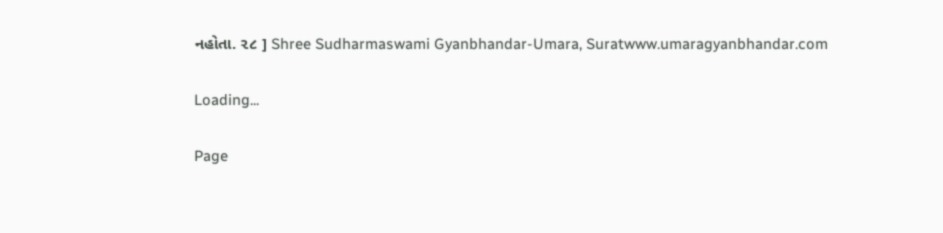નહોતા. ૨૮ ] Shree Sudharmaswami Gyanbhandar-Umara, Suratwww.umaragyanbhandar.com

Loading...

Page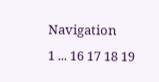Navigation
1 ... 16 17 18 19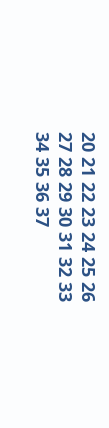20 21 22 23 24 25 26 27 28 29 30 31 32 33 34 35 36 37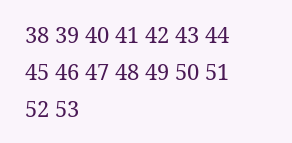38 39 40 41 42 43 44 45 46 47 48 49 50 51 52 53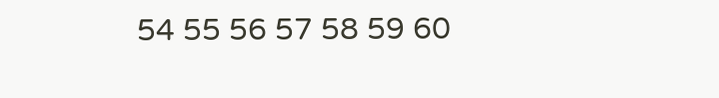54 55 56 57 58 59 60